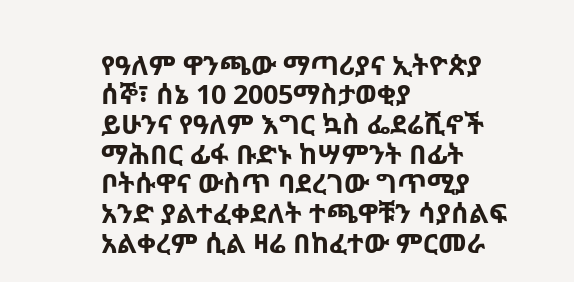የዓለም ዋንጫው ማጣሪያና ኢትዮጵያ
ሰኞ፣ ሰኔ 10 2005ማስታወቂያ
ይሁንና የዓለም እግር ኳስ ፌደሬሺኖች ማሕበር ፊፋ ቡድኑ ከሣምንት በፊት ቦትሱዋና ውስጥ ባደረገው ግጥሚያ አንድ ያልተፈቀደለት ተጫዋቹን ሳያሰልፍ አልቀረም ሲል ዛሬ በከፈተው ምርመራ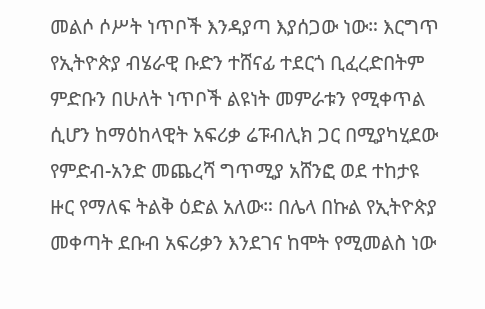መልሶ ሶሥት ነጥቦች እንዳያጣ እያሰጋው ነው። እርግጥ የኢትዮጵያ ብሄራዊ ቡድን ተሸናፊ ተደርጎ ቢፈረድበትም ምድቡን በሁለት ነጥቦች ልዩነት መምራቱን የሚቀጥል ሲሆን ከማዕከላዊት አፍሪቃ ሬፑብሊክ ጋር በሚያካሂደው የምድብ-አንድ መጨረሻ ግጥሚያ አሸንፎ ወደ ተከታዩ ዙር የማለፍ ትልቅ ዕድል አለው። በሌላ በኩል የኢትዮጵያ መቀጣት ደቡብ አፍሪቃን እንደገና ከሞት የሚመልስ ነው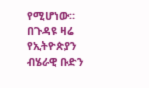የሚሆነው። በጉዳዩ ዛሬ የኢትዮጵያን ብሄራዊ ቡድን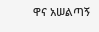ዋና አሠልጣኝ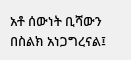አቶ ሰውነት ቢሻውን በስልክ አነጋግረናል፤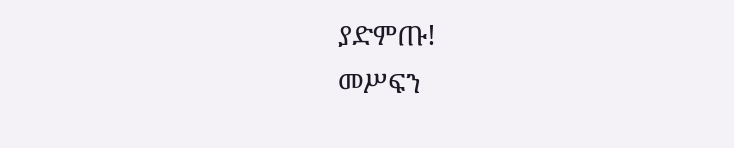ያድምጡ!
መሥፍን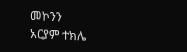መኮንን
አርያም ተክሌ